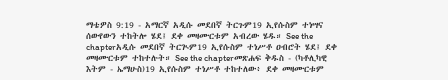ማቴዎስ 9:19 - አማርኛ አዲሱ መደበኛ ትርጉም19 ኢየሱስም ተነሣና ሰውየውን ተከትሎ ሄደ፤ ደቀ መዛሙርቱም አብረው ሄዱ። See the chapterአዲሱ መደበኛ ትርጒም19 ኢየሱስም ተነሥቶ ዐብሮት ሄደ፤ ደቀ መዛሙርቱም ተከተሉት። See the chapterመጽሐፍ ቅዱስ - (ካቶሊካዊ እትም - ኤማሁስ)19 ኢየሱስም ተነሥቶ ተከተለው፥ ደቀ መዛሙርቱም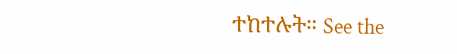ተከተሉት። See the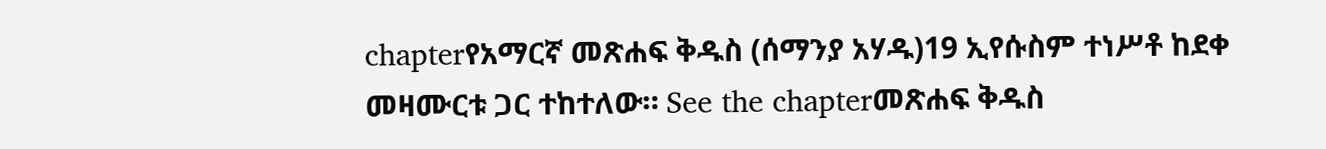chapterየአማርኛ መጽሐፍ ቅዱስ (ሰማንያ አሃዱ)19 ኢየሱስም ተነሥቶ ከደቀ መዛሙርቱ ጋር ተከተለው። See the chapterመጽሐፍ ቅዱስ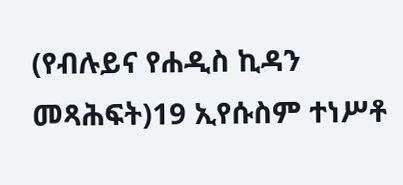(የብሉይና የሐዲስ ኪዳን መጻሕፍት)19 ኢየሱስም ተነሥቶ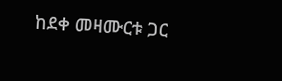ከደቀ መዛሙርቱ ጋር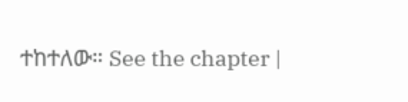ተከተለው። See the chapter |